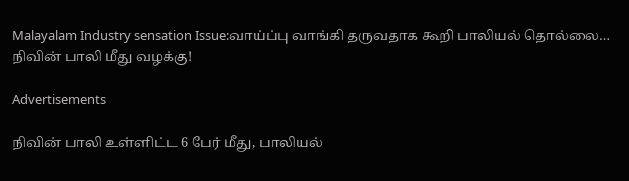Malayalam Industry sensation Issue:வாய்ப்பு வாங்கி தருவதாக கூறி பாலியல் தொல்லை… நிவின் பாலி மீது வழக்கு!

Advertisements

நிவின் பாலி உள்ளிட்ட 6 பேர் மீது, பாலியல்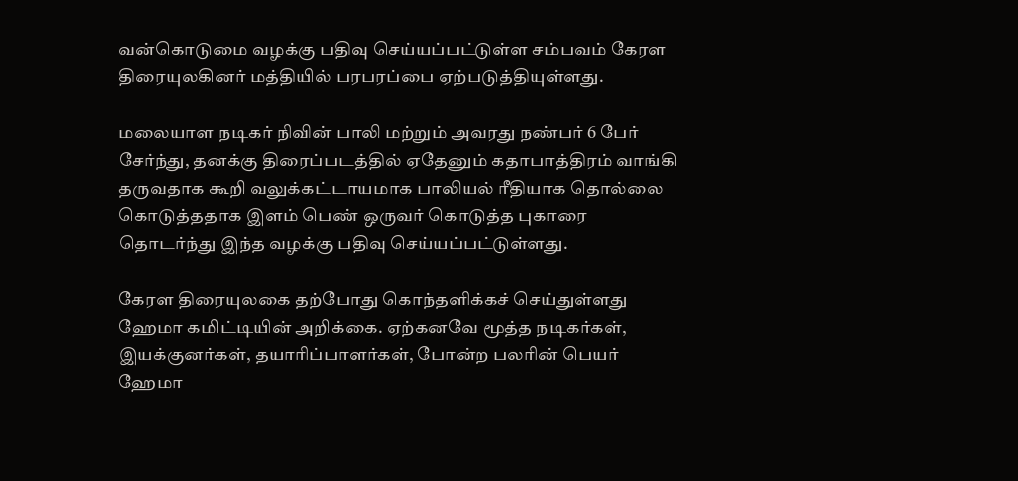வன்கொடுமை வழக்கு பதிவு செய்யப்பட்டுள்ள சம்பவம் கேரள திரையுலகினர் மத்தியில் பரபரப்பை ஏற்படுத்தியுள்ளது.

மலையாள நடிகர் நிவின் பாலி மற்றும் அவரது நண்பர் 6 பேர் சேர்ந்து, தனக்கு திரைப்படத்தில் ஏதேனும் கதாபாத்திரம் வாங்கி தருவதாக கூறி வலுக்கட்டாயமாக பாலியல் ரீதியாக தொல்லை கொடுத்ததாக இளம் பெண் ஒருவர் கொடுத்த புகாரை தொடர்ந்து இந்த வழக்கு பதிவு செய்யப்பட்டுள்ளது.

கேரள திரையுலகை தற்போது கொந்தளிக்கச் செய்துள்ளது ஹேமா கமிட்டியின் அறிக்கை. ஏற்கனவே மூத்த நடிகர்கள், இயக்குனர்கள், தயாரிப்பாளர்கள், போன்ற பலரின் பெயர் ஹேமா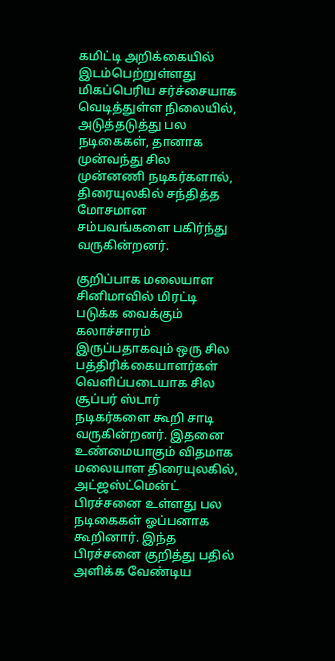கமிட்டி அறிக்கையில் இடம்பெற்றுள்ளது மிகப்பெரிய சர்ச்சையாக வெடித்துள்ள நிலையில், அடுத்தடுத்து பல நடிகைகள், தானாக முன்வந்து சில முன்னணி நடிகர்களால், திரையுலகில் சந்தித்த மோசமான சம்பவங்களை பகிர்ந்து வருகின்றனர்.

குறிப்பாக மலையாள சினிமாவில் மிரட்டி படுக்க வைக்கும் கலாச்சாரம் இருப்பதாகவும் ஒரு சில பத்திரிக்கையாளர்கள் வெளிப்படையாக சில சூப்பர் ஸ்டார் நடிகர்களை கூறி சாடி வருகின்றனர். இதனை உண்மையாகும் விதமாக மலையாள திரையுலகில், அட்ஜஸ்ட்மென்ட் பிரச்சனை உள்ளது பல நடிகைகள் ஓப்பனாக கூறினார். இந்த பிரச்சனை குறித்து பதில் அளிக்க வேண்டிய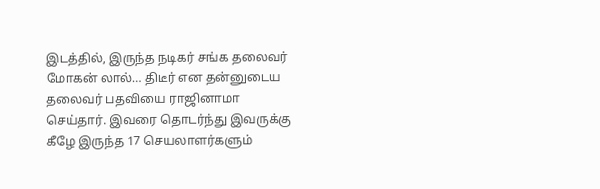இடத்தில், இருந்த நடிகர் சங்க தலைவர் மோகன் லால்… திடீர் என தன்னுடைய தலைவர் பதவியை ராஜினாமா செய்தார். இவரை தொடர்ந்து இவருக்கு கீழே இருந்த 17 செயலாளர்களும்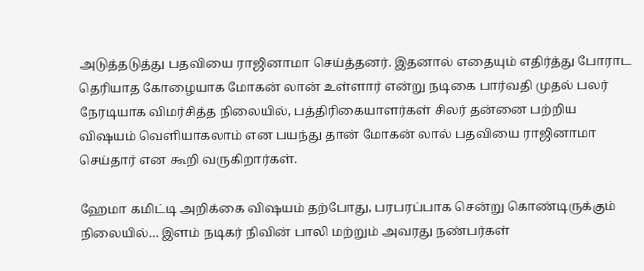அடுத்தடுத்து பதவியை ராஜினாமா செய்த்தனர். இதனால் எதையும் எதிர்த்து போராட தெரியாத கோழையாக மோகன் லான் உள்ளார் என்று நடிகை பார்வதி முதல் பலர் நேரடியாக விமர்சித்த நிலையில், பத்திரிகையாளர்கள் சிலர் தன்னை பற்றிய விஷயம் வெளியாகலாம் என பயந்து தான் மோகன் லால் பதவியை ராஜினாமா செய்தார் என கூறி வருகிறார்கள்.

ஹேமா கமிட்டி அறிக்கை விஷயம் தற்போது, பரபரப்பாக சென்று கொண்டிருக்கும் நிலையில்… இளம் நடிகர் நிவின் பாலி மற்றும் அவரது நண்பர்கள்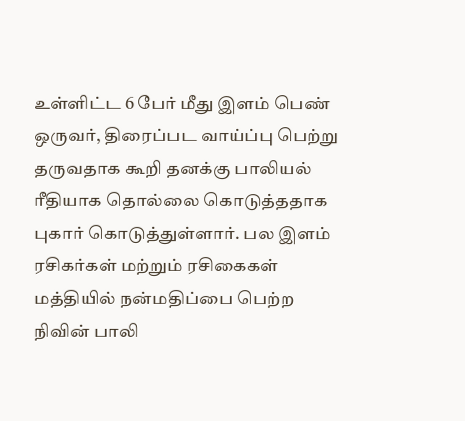உள்ளிட்ட 6 பேர் மீது இளம் பெண் ஒருவர், திரைப்பட வாய்ப்பு பெற்று தருவதாக கூறி தனக்கு பாலியல் ரீதியாக தொல்லை கொடுத்ததாக புகார் கொடுத்துள்ளார். பல இளம் ரசிகர்கள் மற்றும் ரசிகைகள் மத்தியில் நன்மதிப்பை பெற்ற நிவின் பாலி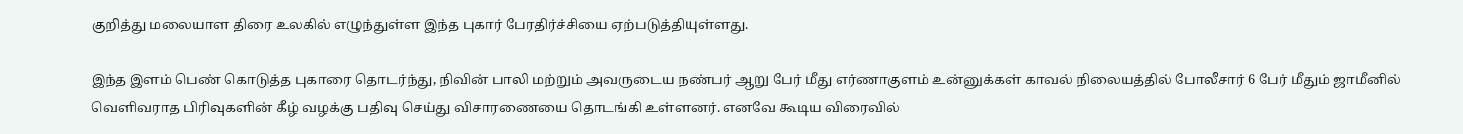குறித்து மலையாள திரை உலகில் எழுந்துள்ள இந்த புகார் பேரதிர்ச்சியை ஏற்படுத்தியுள்ளது.

இந்த இளம் பெண் கொடுத்த புகாரை தொடர்ந்து, நிவின் பாலி மற்றும் அவருடைய நண்பர் ஆறு பேர் மீது எர்ணாகுளம் உன்னுக்கள் காவல் நிலையத்தில் போலீசார் 6 பேர் மீதும் ஜாமீனில் வெளிவராத பிரிவுகளின் கீழ் வழக்கு பதிவு செய்து விசாரணையை தொடங்கி உள்ளனர். எனவே கூடிய விரைவில்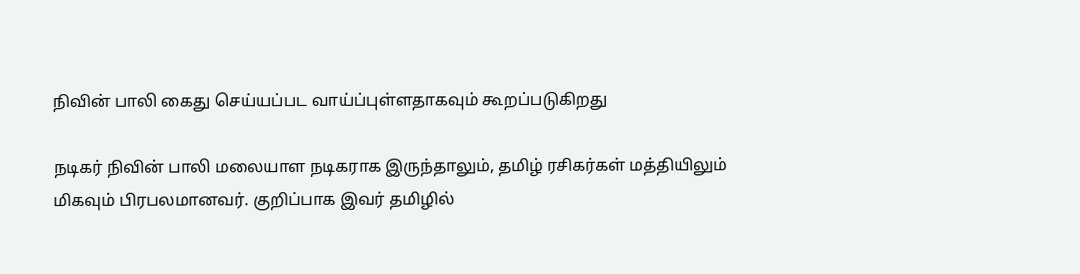நிவின் பாலி கைது செய்யப்பட வாய்ப்புள்ளதாகவும் கூறப்படுகிறது

நடிகர் நிவின் பாலி மலையாள நடிகராக இருந்தாலும், தமிழ் ரசிகர்கள் மத்தியிலும் மிகவும் பிரபலமானவர். குறிப்பாக இவர் தமிழில்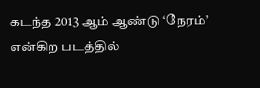கடந்த 2013 ஆம் ஆண்டு ‘நேரம்’ என்கிற படத்தில்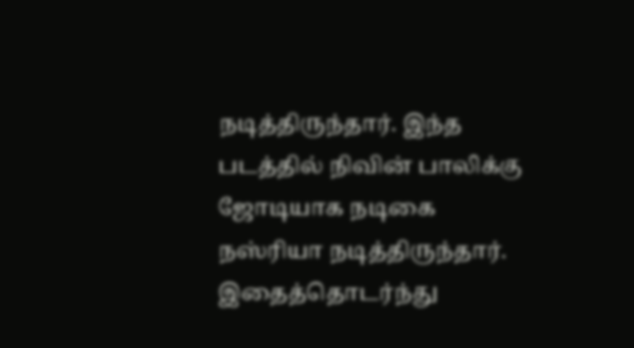நடித்திருந்தார். இந்த படத்தில் நிவின் பாலிக்கு ஜோடியாக நடிகை நஸ்ரியா நடித்திருந்தார். இதைத்தொடர்ந்து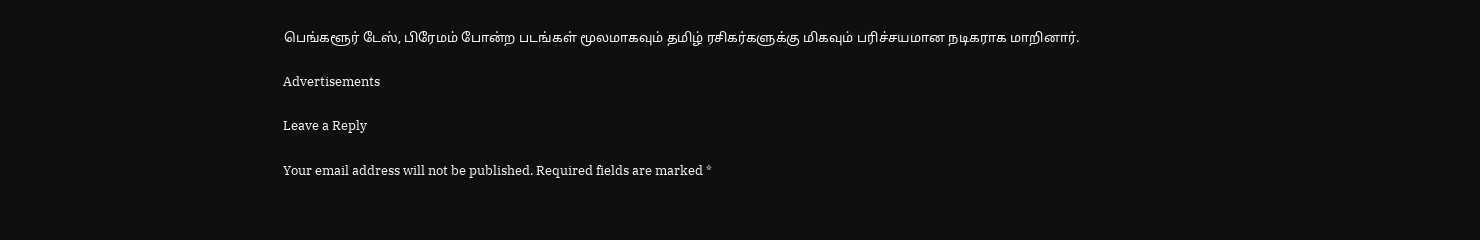பெங்களூர் டேஸ், பிரேமம் போன்ற படங்கள் மூலமாகவும் தமிழ் ரசிகர்களுக்கு மிகவும் பரிச்சயமான நடிகராக மாறினார்.

Advertisements

Leave a Reply

Your email address will not be published. Required fields are marked *